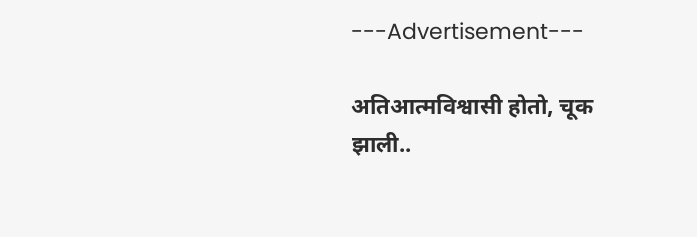---Advertisement---

अतिआत्मविश्वासी होतो, चूक झाली..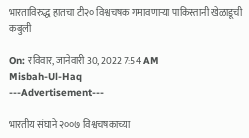भारताविरुद्ध हातचा टी२० विश्वचषक गमावणाऱ्या पाकिस्तानी खेळाडूची कबुली

On: रविवार, जानेवारी 30, 2022 7:54 AM
Misbah-Ul-Haq
---Advertisement---

भारतीय संघाने २००७ विश्वचषकाच्या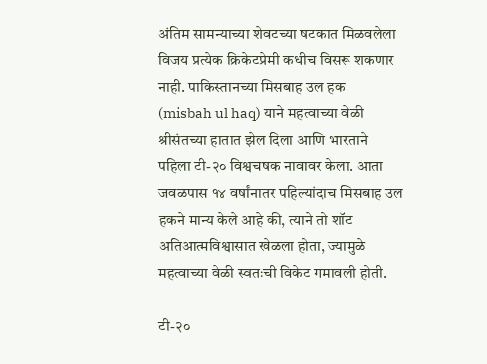अंतिम सामन्याच्या शेवटच्या षटकात मिळवलेला विजय प्रत्येक क्रिकेटप्रेमी कधीच विसरू शकणार नाही. पाकिस्तानच्या मिसबाह उल हक (misbah ul haq) याने महत्वाच्या वेळी श्रीसंतच्या हातात झेल दिला आणि भारताने पहिला टी-२० विश्वचषक नावावर केला. आता जवळपास १४ वर्षांनातर पहिल्यांदाच मिसबाह उल हकने मान्य केले आहे की, त्याने तो शॉट अतिआत्मविश्वासात खेळला होता, ज्यामुळे महत्वाच्या वेळी स्वतःची विकेट गमावली होती.

टी-२०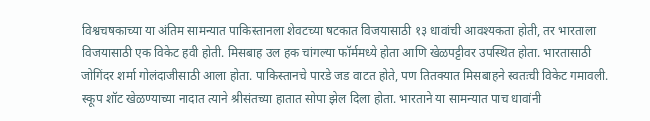विश्वचषकाच्या या अंतिम सामन्यात पाकिस्तानला शेवटच्या षटकात विजयासाठी १३ धावांची आवश्यकता होती, तर भारताला विजयासाठी एक विकेट हवी होती. मिसबाह उल हक चांगल्या फॉर्ममध्ये होता आणि खेळपट्टीवर उपस्थित होता. भारतासाठी जोगिंदर शर्मा गोलंदाजीसाठी आला होता. पाकिस्तानचे पारडे जड वाटत होते, पण तितक्यात मिसबाहने स्वतःची विकेट गमावली. स्कूप शॉट खेळण्याच्या नादात त्याने श्रीसंतच्या हातात सोपा झेल दिला होता. भारताने या सामन्यात पाच धावांनी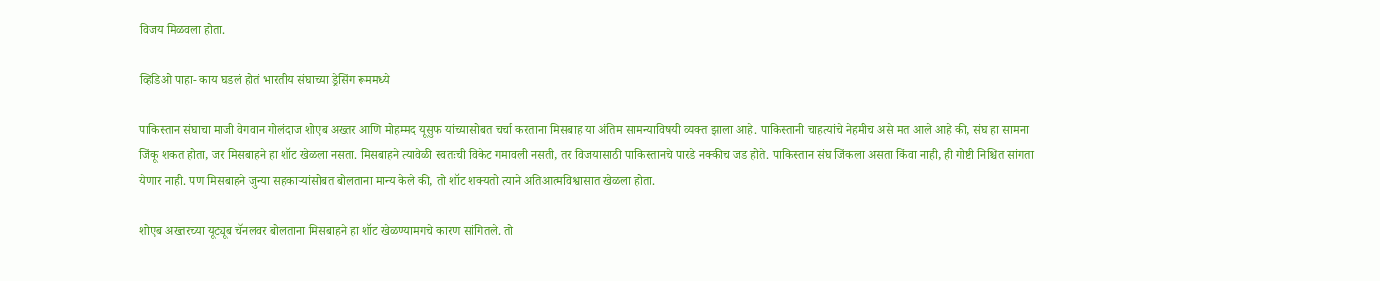विजय मिळवला होता.

व्हिडिओ पाहा- काय घडलं होतं भारतीय संघाच्या ड्रेसिंग रूममध्ये

पाकिस्तान संघाचा माजी वेगवान गोलंदाज शोएब अख्तर आणि मोहम्मद यूसुफ यांच्यासोबत चर्चा करताना मिसबाह या अंतिम सामन्याविषयी व्यक्त झाला आहे. पाकिस्तानी चाहत्यांचे नेहमीच असे मत आले आहे की, संघ हा सामना जिंकू शकत होता, जर मिसबाहने हा शॉट खेळला नसता. मिसबाहने त्यावेळी स्वतःची विकेट गमावली नसती, तर विजयासाठी पाकिस्तानचे पारडे नक्कीच जड होते. पाकिस्तान संघ जिंकला असता किंवा नाही, ही गोष्टी निश्चित सांगता येणार नाही. पण मिसबाहने जुन्या सहकाऱ्यांसोबत बोलताना मान्य केले की, तो शॉट शक्यतो त्याने अतिआत्मविश्वासात खेळला होता.

शोएब अख्तरच्या यूट्यूब चॅनलवर बोलताना मिसबाहने हा शॉट खेळण्यामगचे कारण सांगितले. तो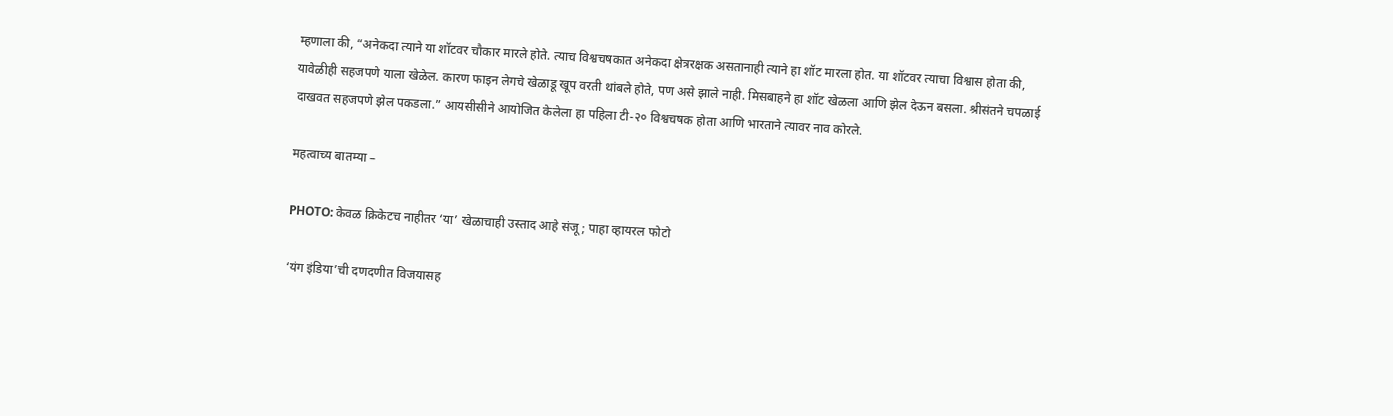म्हणाला की, “अनेकदा त्याने या शॉटवर चौकार मारले होते. त्याच विश्वचषकात अनेकदा क्षेत्ररक्षक असतानाही त्याने हा शॉट मारला होत. या शॉटवर त्याचा विश्वास होता की, यावेळीही सहजपणे याला खेळेल. कारण फाइन लेगचे खेळाडू खूप वरती थांबले होते, पण असे झाले नाही. मिसबाहने हा शॉट खेळला आणि झेल देऊन बसला. श्रीसंतने चपळाई दाखवत सहजपणे झेल पकडला.” आयसीसीने आयोजित केलेला हा पहिला टी-२० विश्वचषक होता आणि भारताने त्यावर नाव कोरले.

महत्वाच्य बातम्या –

PHOTO: केवळ क्रिकेटच नाहीतर ‘या’ खेळाचाही उस्ताद आहे संजू; पाहा व्हायरल फोटो

‘यंग इंडिया’ची दणदणीत विजयासह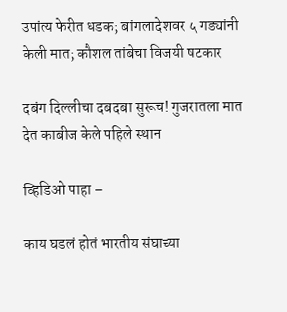उपांत्य फेरीत धडक; बांगलादेशवर ५ गड्यांनी केली मात; कौशल तांबेचा विजयी षटकार

दबंग दिल्लीचा दबदबा सुरूच! गुजरातला मात देत काबीज केले पहिले स्थान

व्हिडिओ पाहा –

काय घडलं होतं भारतीय संघाच्या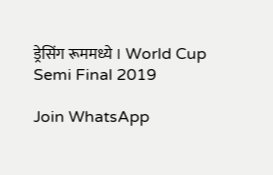ड्रेसिंग रूममध्ये । World Cup Semi Final 2019

Join WhatsApp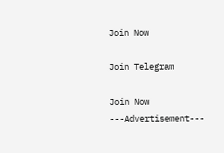Join Now

Join Telegram

Join Now
---Advertisement---